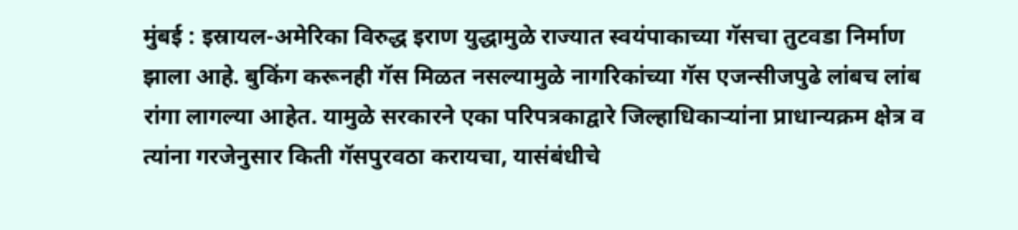मुंबई : इस्रायल-अमेरिका विरुद्ध इराण युद्धामुळे राज्यात स्वयंपाकाच्या गॅसचा तुटवडा निर्माण झाला आहे. बुकिंग करूनही गॅस मिळत नसल्यामुळे नागरिकांच्या गॅस एजन्सीजपुढे लांबच लांब रांगा लागल्या आहेत. यामुळे सरकारने एका परिपत्रकाद्वारे जिल्हाधिकाऱ्यांना प्राधान्यक्रम क्षेत्र व त्यांना गरजेनुसार किती गॅसपुरवठा करायचा, यासंबंधीचे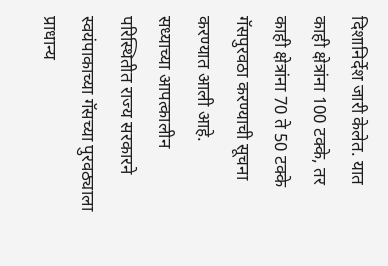दिशानिर्देश जारी केलेत. यात काही क्षेत्रांना 100 टक्के, तर काही क्षेत्रांना 70 ते 50 टक्के गॅसपुरवठा करण्याची सूचना करण्यात आली आहे.
सध्याच्या आपत्कालीन परिस्थितीत राज्य सरकारने स्वयंपाकाच्या गॅसच्या पुरवठ्याला प्राधान्य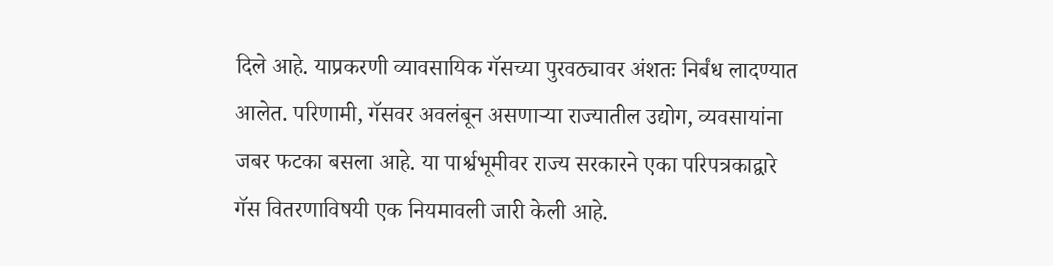दिले आहे. याप्रकरणी व्यावसायिक गॅसच्या पुरवठ्यावर अंशतः निर्बंध लादण्यात आलेत. परिणामी, गॅसवर अवलंबून असणाऱ्या राज्यातील उद्योग, व्यवसायांना जबर फटका बसला आहे. या पार्श्वभूमीवर राज्य सरकारने एका परिपत्रकाद्वारे गॅस वितरणाविषयी एक नियमावली जारी केली आहे.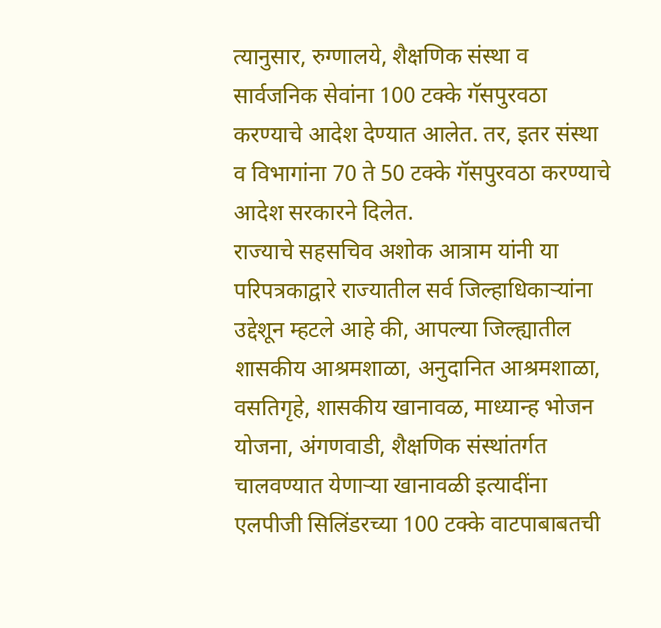त्यानुसार, रुग्णालये, शैक्षणिक संस्था व सार्वजनिक सेवांना 100 टक्के गॅसपुरवठा करण्याचे आदेश देण्यात आलेत. तर, इतर संस्था व विभागांना 70 ते 50 टक्के गॅसपुरवठा करण्याचे आदेश सरकारने दिलेत.
राज्याचे सहसचिव अशोक आत्राम यांनी या परिपत्रकाद्वारे राज्यातील सर्व जिल्हाधिकाऱ्यांना उद्देशून म्हटले आहे की, आपल्या जिल्ह्यातील शासकीय आश्रमशाळा, अनुदानित आश्रमशाळा, वसतिगृहे, शासकीय खानावळ, माध्यान्ह भोजन योजना, अंगणवाडी, शैक्षणिक संस्थांतर्गत चालवण्यात येणाऱ्या खानावळी इत्यादींना एलपीजी सिलिंडरच्या 100 टक्के वाटपाबाबतची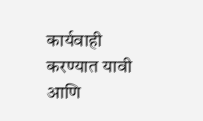कार्यवाही करण्यात यावी आणि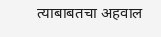त्याबाबतचा अहवाल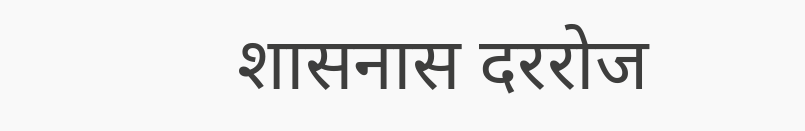शासनास दररोज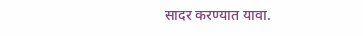सादर करण्यात यावा.